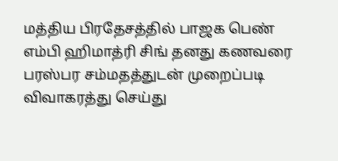மத்திய பிரதேசத்தில் பாஜக பெண் எம்பி ஹிமாத்ரி சிங் தனது கணவரை பரஸ்பர சம்மதத்துடன் முறைப்படி விவாகரத்து செய்து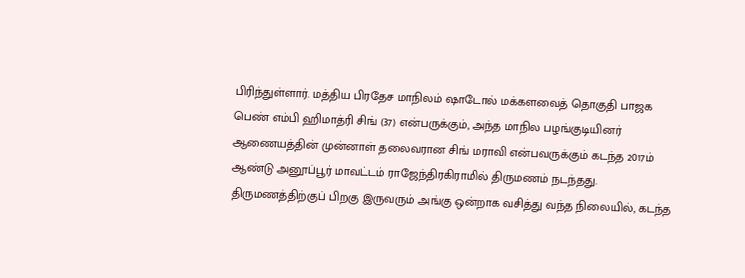பிரிந்துள்ளார். மத்திய பிரதேச மாநிலம் ஷாடோல் மக்களவைத் தொகுதி பாஜக பெண் எம்பி ஹிமாத்ரி சிங் (37) என்பருக்கும், அந்த மாநில பழங்குடியினர் ஆணையத்தின் முன்னாள் தலைவரான சிங் மராவி என்பவருக்கும் கடந்த 2017ம் ஆண்டு அனூப்பூர் மாவட்டம் ராஜேந்திரகிராமில் திருமணம் நடந்தது. திருமணத்திற்குப் பிறகு இருவரும் அங்கு ஒன்றாக வசித்து வந்த நிலையில், கடந்த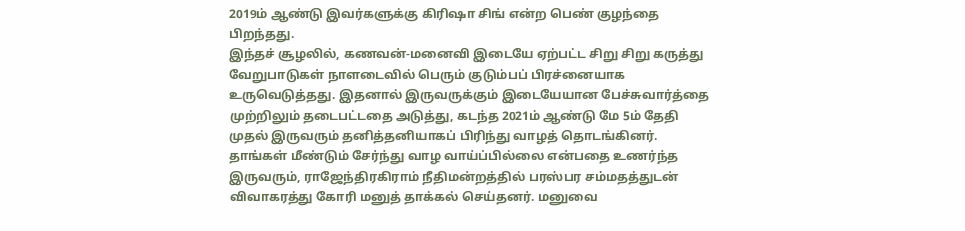2019ம் ஆண்டு இவர்களுக்கு கிரிஷா சிங் என்ற பெண் குழந்தை பிறந்தது.
இந்தச் சூழலில், கணவன்-மனைவி இடையே ஏற்பட்ட சிறு சிறு கருத்து வேறுபாடுகள் நாளடைவில் பெரும் குடும்பப் பிரச்னையாக உருவெடுத்தது. இதனால் இருவருக்கும் இடையேயான பேச்சுவார்த்தை முற்றிலும் தடைபட்டதை அடுத்து, கடந்த 2021ம் ஆண்டு மே 5ம் தேதி முதல் இருவரும் தனித்தனியாகப் பிரிந்து வாழத் தொடங்கினர். தாங்கள் மீண்டும் சேர்ந்து வாழ வாய்ப்பில்லை என்பதை உணர்ந்த இருவரும், ராஜேந்திரகிராம் நீதிமன்றத்தில் பரஸ்பர சம்மதத்துடன் விவாகரத்து கோரி மனுத் தாக்கல் செய்தனர். மனுவை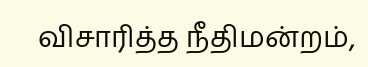விசாரித்த நீதிமன்றம்,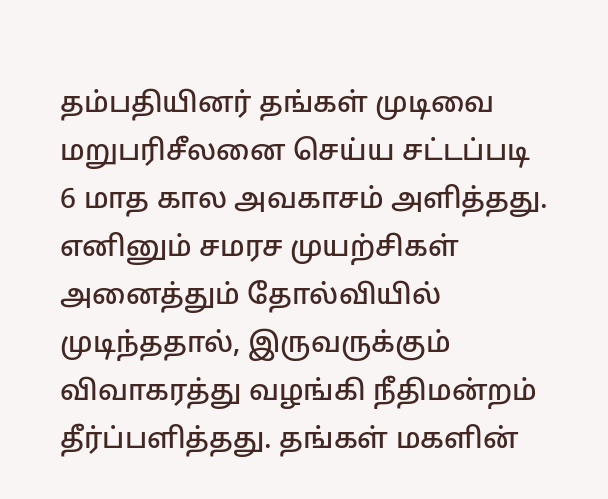தம்பதியினர் தங்கள் முடிவை மறுபரிசீலனை செய்ய சட்டப்படி 6 மாத கால அவகாசம் அளித்தது.
எனினும் சமரச முயற்சிகள் அனைத்தும் தோல்வியில் முடிந்ததால், இருவருக்கும் விவாகரத்து வழங்கி நீதிமன்றம் தீர்ப்பளித்தது. தங்கள் மகளின்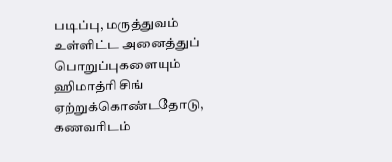படிப்பு, மருத்துவம் உள்ளிட்ட அனைத்துப் பொறுப்புகளையும் ஹிமாத்ரி சிங் ஏற்றுக்கொண்டதோடு, கணவரிடம்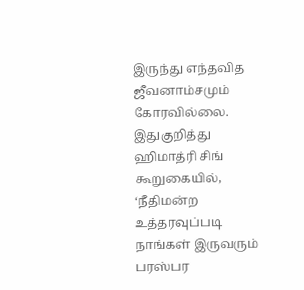இருந்து எந்தவித ஜீவனாம்சமும் கோரவில்லை. இதுகுறித்து ஹிமாத்ரி சிங் கூறுகையில், ‘நீதிமன்ற உத்தரவுப்படி நாங்கள் இருவரும் பரஸ்பர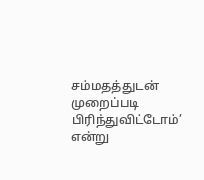சம்மதத்துடன் முறைப்படி பிரிந்துவிட்டோம்’ என்று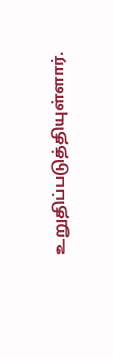உறுதிப்படுத்தியுள்ளார்.